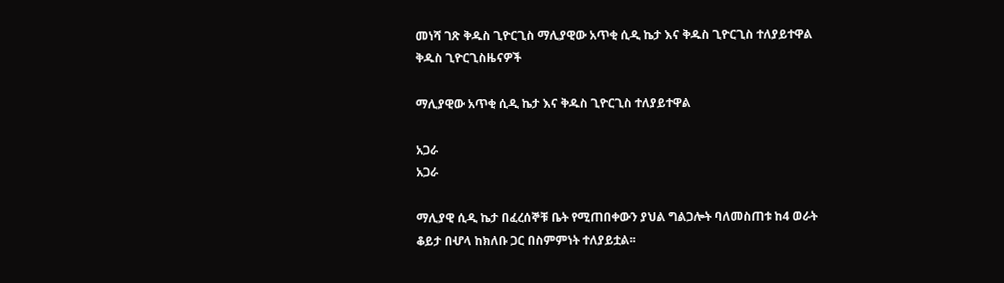መነሻ ገጽ ቅዱስ ጊዮርጊስ ማሊያዊው አጥቂ ሲዲ ኬታ እና ቅዱስ ጊዮርጊስ ተለያይተዋል
ቅዱስ ጊዮርጊስዜናዎች

ማሊያዊው አጥቂ ሲዲ ኬታ እና ቅዱስ ጊዮርጊስ ተለያይተዋል

አጋራ
አጋራ

ማሊያዊ ሲዲ ኬታ በፈረሰኞቹ ቤት የሚጠበቀውን ያህል ግልጋሎት ባለመስጠቱ ከ4 ወራት ቆይታ በሇላ ከክለቡ ጋር በስምምነት ተለያይቷል፡፡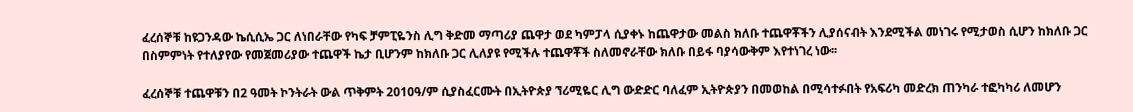ፈረሰኞቹ ከዩጋንዳው ኬሲሲኤ ጋር ለነበራቸው የካፍ ቻምፒዬንስ ሊግ ቅድመ ማጣሪያ ጨዋታ ወደ ካምፓላ ሲያቀኑ ከጨዋታው መልስ ክለቡ ተጨዋቾችን ሊያሰናብት እንደሚችል መነገሩ የሚታወስ ሲሆን ከክለቡ ጋር በስምምነት የተለያየው የመጀመሪያው ተጨዋች ኬታ ቢሆንም ከክለቡ ጋር ሊለያዩ የሚችሉ ተጨዋቾች ስለመኖራቸው ክለቡ በይፋ ባያሳውቅም እየተነገረ ነው፡፡

ፈረሰኞቹ ተጨዋቹን በ2 ዓመት ኮንትራት ውል ጥቅምት 2010ዓ/ም ሲያስፈርሙት በኢትዮጵያ ኘሪሚዬር ሊግ ውድድር ባለፈም ኢትዮጵያን በመወከል በሚሳተፉበት የአፍሪካ መድረክ ጠንካራ ተፎካካሪ ለመሆን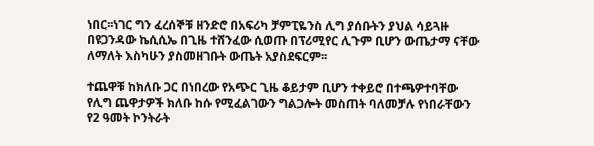ነበር፡፡ነገር ግን ፈረሰኞቹ ዘንድሮ በአፍሪካ ቻምፒዬንስ ሊግ ያሰቡትን ያህል ሳይጓዙ በዩጋንዳው ኬሲሲኤ በጊዜ ተሸንፈው ሲወጡ በፕሪሚየር ሊጉም ቢሆን ውጤታማ ናቸው ለማለት እስካሁን ያስመዘገቡት ውጤት አያስደፍርም፡፡

ተጨዋቹ ከክለቡ ጋር በነበረው የአጭር ጊዜ ቆይታም ቢሆን ተቀይሮ በተጫዎተባቸው የሊግ ጨዋታዎች ክለቡ ከሱ የሚፈልገውን ግልጋሎት መስጠት ባለመቻሉ የነበራቸውን የ2 ዓመት ኮንትራት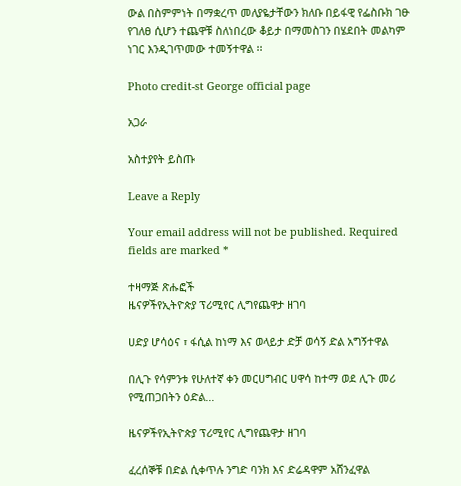ውል በስምምነት በማቋረጥ መለያዬታቸውን ክለቡ በይፋዊ የፌስቡክ ገፁ የገለፀ ሲሆን ተጨዋቹ ስለነበረው ቆይታ በማመስገን በሄደበት መልካም ነገር እንዲገጥመው ተመኝተዋል ፡፡

Photo credit-st George official page

አጋራ

አስተያየት ይስጡ

Leave a Reply

Your email address will not be published. Required fields are marked *

ተዛማጅ ጽሑፎች
ዜናዎችየኢትዮጵያ ፕሪሚየር ሊግየጨዋታ ዘገባ

ሀድያ ሆሳዕና ፣ ፋሲል ከነማ እና ወላይታ ድቻ ወሳኝ ድል አግኝተዋል

በሊጉ የሳምንቱ የሁለተኛ ቀን መርሀግብር ሀዋሳ ከተማ ወደ ሊጉ መሪ የሚጠጋበትን ዕድል...

ዜናዎችየኢትዮጵያ ፕሪሚየር ሊግየጨዋታ ዘገባ

ፈረሰኞቹ በድል ሲቀጥሉ ንግድ ባንክ እና ድሬዳዋም አሸንፈዋል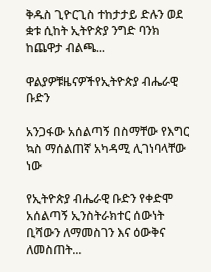ቅዱስ ጊዮርጊስ ተከታታይ ድሉን ወደ ቋቱ ሲከት ኢትዮጵያ ንግድ ባንክ ከጨዋታ ብልጫ...

ዋልያዎቹዜናዎችየኢትዮጵያ ብሔራዊ ቡድን

አንጋፋው አሰልጣኝ በስማቸው የእግር ኳስ ማሰልጠኛ አካዳሚ ሊገነባላቸው ነው

የኢትዮጵያ ብሔራዊ ቡድን የቀድሞ አሰልጣኝ ኢንስትራክተር ሰውነት ቢሻውን ለማመስገን እና ዕውቅና ለመስጠት...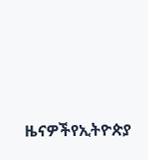ዜናዎችየኢትዮጵያ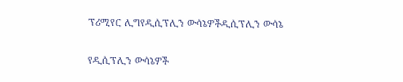ፕሪሚየር ሊግየዲሲፕሊን ውሳኔዎችዲሲፕሊን ውሳኔ

የዲሲፕሊን ውሳኔዎች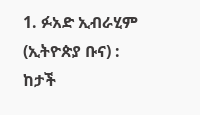1. ፉአድ ኢብራሂም (ኢትዮጵያ ቡና) : ከታች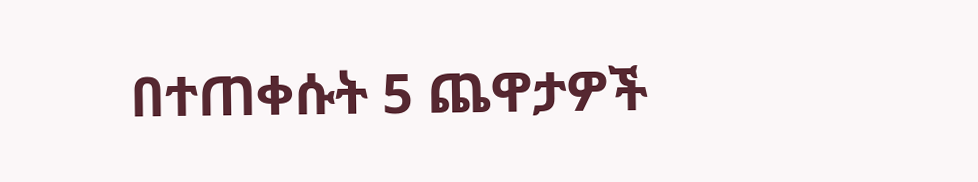በተጠቀሱት 5 ጨዋታዎች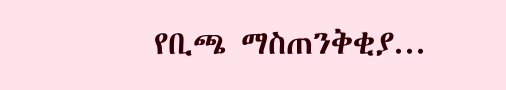የቢጫ ማስጠንቅቂያ...